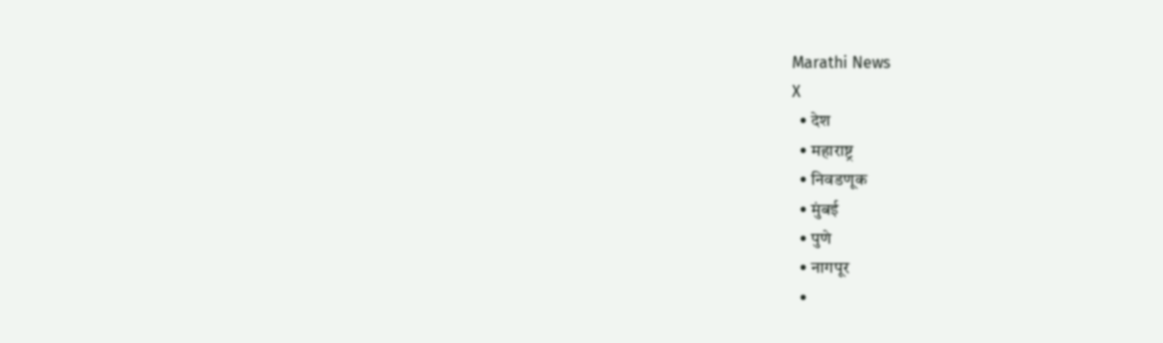Marathi News
X
  • देश
  • महाराष्ट्र
  • निवडणूक
  • मुंबई
  • पुणे
  • नागपूर
  •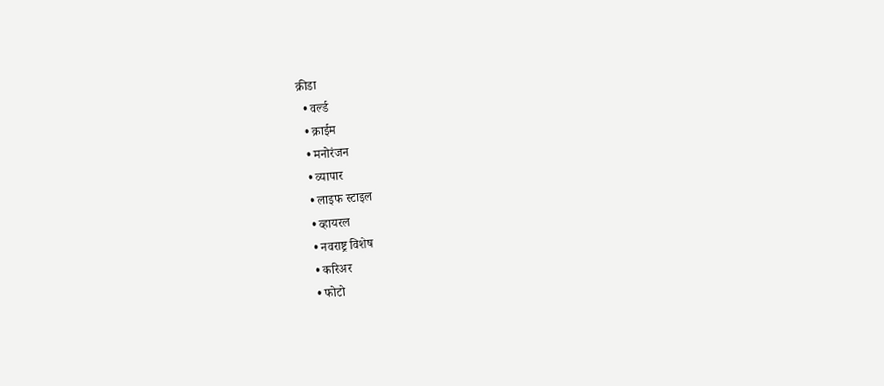क्रीडा
  • वर्ल्ड
  • क्राईम
  • मनोरंजन
  • व्यापार
  • लाइफ स्टाइल
  • व्हायरल
  • नवराष्ट्र विशेष
  • करिअर
  • फोटो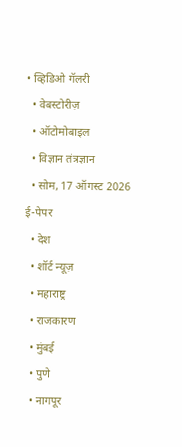• व्हिडिओ गॅलरी
  • वेबस्टोरीज़
  • ऑटोमोबाइल
  • विज्ञान तंत्रज्ञान
  • सोम, 17 ऑगस्ट 2026 ई-पेपर
  • देश
  • शॉर्ट न्यूज़
  • महाराष्ट्र
  • राजकारण
  • मुंबई
  • पुणे
  • नागपूर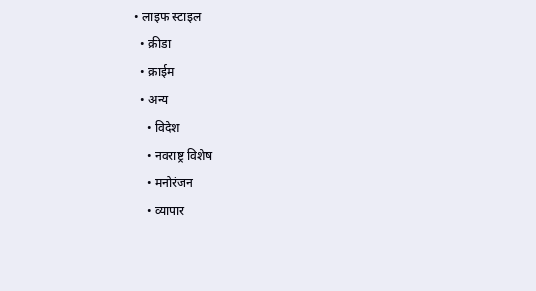• लाइफ स्टाइल
  • क्रीडा
  • क्राईम
  • अन्य
    • विदेश
    • नवराष्ट्र विशेष
    • मनोरंजन
    • व्यापार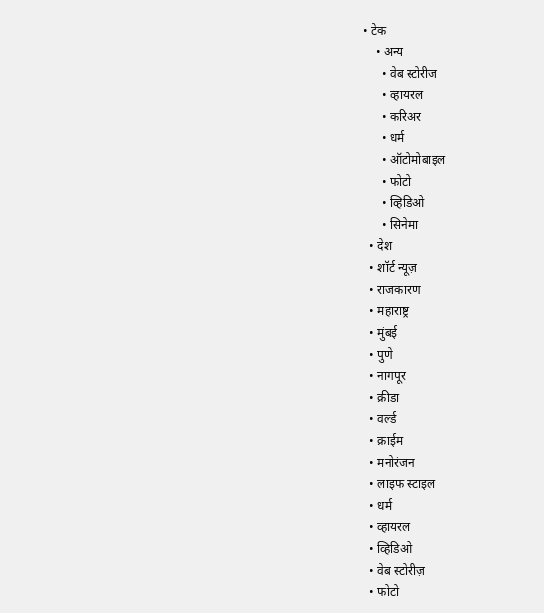• टेक
    • अन्य
      • वेब स्टोरीज
      • व्हायरल
      • करिअर
      • धर्म
      • ऑटोमोबाइल
      • फोटो
      • व्हिडिओ
      • सिनेमा
  • देश
  • शॉर्ट न्यूज़
  • राजकारण
  • महाराष्ट्र
  • मुंबई
  • पुणे
  • नागपूर
  • क्रीडा
  • वर्ल्ड
  • क्राईम
  • मनोरंजन
  • लाइफ स्टाइल
  • धर्म
  • व्हायरल
  • व्हिडिओ
  • वेब स्टोरीज़
  • फोटो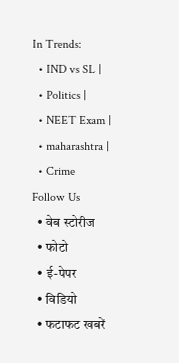In Trends:
  • IND vs SL |
  • Politics |
  • NEET Exam |
  • maharashtra |
  • Crime
Follow Us
  • वेब स्टोरीज
  • फोटो
  • ई-पेपर
  • विडियो
  • फटाफट खबरें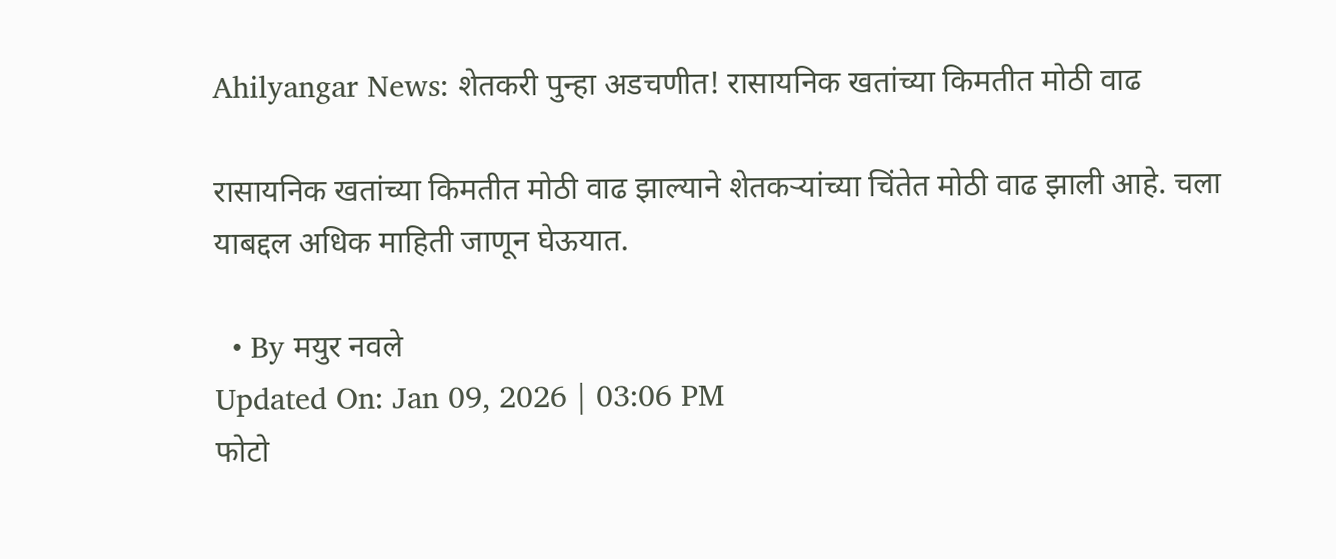Ahilyangar News: शेतकरी पुन्हा अडचणीत! रासायनिक खतांच्या किमतीत मोठी वाढ

रासायनिक खतांच्या किमतीत मोठी वाढ झाल्याने शेतकऱ्यांच्या चिंतेत मोठी वाढ झाली आहे. चला याबद्दल अधिक माहिती जाणून घेऊयात.

  • By मयुर नवले
Updated On: Jan 09, 2026 | 03:06 PM
फोटो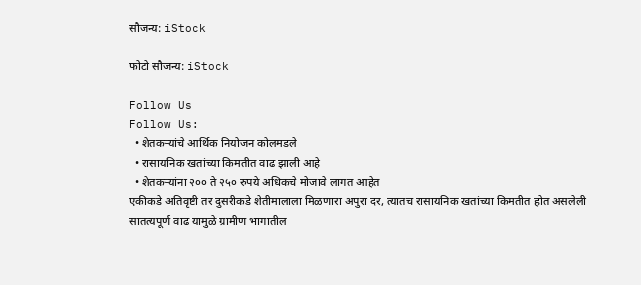सौजन्य: iStock

फोटो सौजन्य: iStock

Follow Us
Follow Us:
  • शेतकऱ्यांचे आर्थिक नियोजन कोलमडले
  • रासायनिक खतांच्या किमतीत वाढ झाली आहे
  • शेतकऱ्यांना २०० ते २५० रुपये अधिकचे मोजावे लागत आहेत
एकीकडे अतिवृष्टी तर दुसरीकडे शेतीमालाला मिळणारा अपुरा दर, त्यातच रासायनिक खतांच्या किमतीत होत असलेली सातत्यपूर्ण वाढ यामुळे ग्रामीण भागातील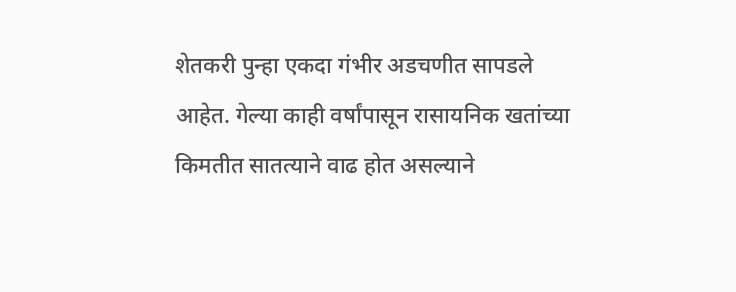शेतकरी पुन्हा एकदा गंभीर अडचणीत सापडले आहेत. गेल्या काही वर्षांपासून रासायनिक खतांच्या किमतीत सातत्याने वाढ होत असल्याने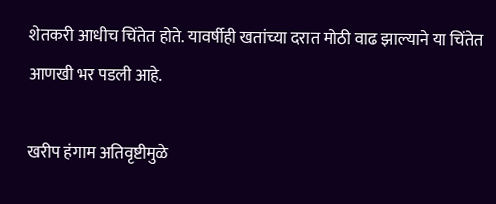शेतकरी आधीच चिंतेत होते. यावर्षीही खतांच्या दरात मोठी वाढ झाल्याने या चिंतेत आणखी भर पडली आहे.

खरीप हंगाम अतिवृष्टीमुळे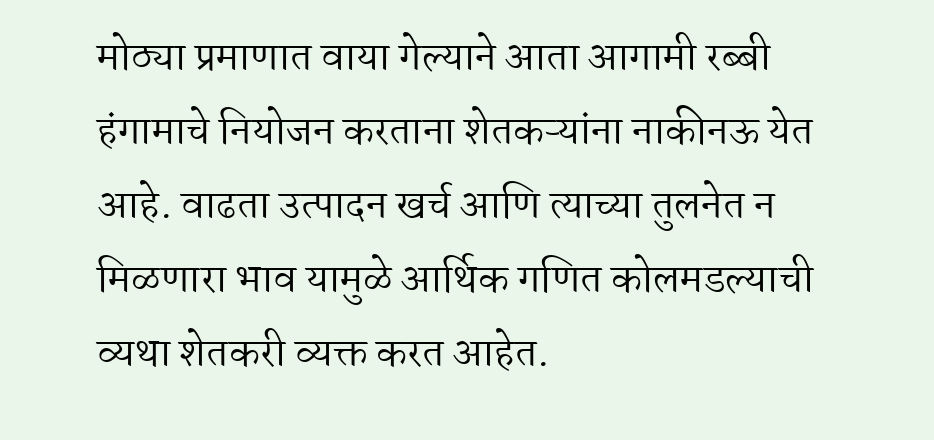मोठ्या प्रमाणात वाया गेल्याने आता आगामी रब्बी हंगामाचे नियोजन करताना शेतकऱ्यांना नाकीनऊ येत आहे. वाढता उत्पादन खर्च आणि त्याच्या तुलनेत न मिळणारा भाव यामुळे आर्थिक गणित कोलमडल्याची व्यथा शेतकरी व्यक्त करत आहेत.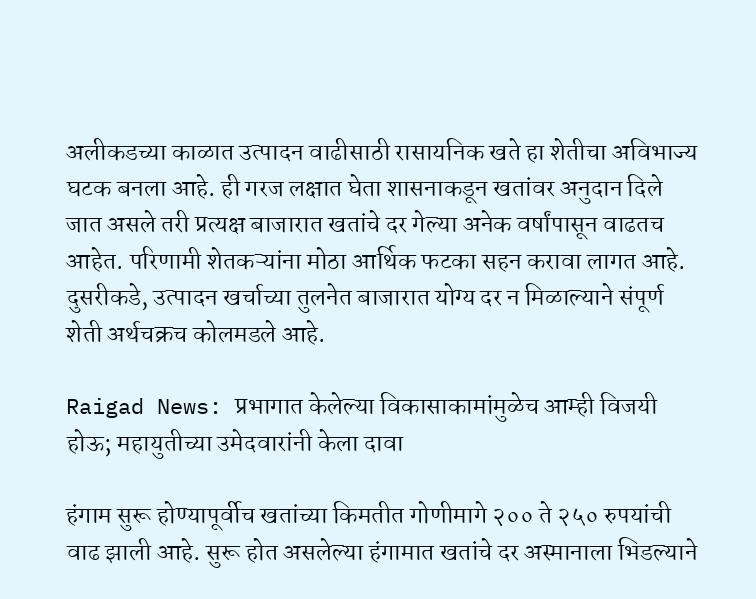अलीकडच्या काळात उत्पादन वाढीसाठी रासायनिक खते हा शेतीचा अविभाज्य घटक बनला आहे. ही गरज लक्षात घेता शासनाकडून खतांवर अनुदान दिले जात असले तरी प्रत्यक्ष बाजारात खतांचे दर गेल्या अनेक वर्षांपासून वाढतच आहेत. परिणामी शेतकऱ्यांना मोठा आर्थिक फटका सहन करावा लागत आहे. दुसरीकडे, उत्पादन खर्चाच्या तुलनेत बाजारात योग्य दर न मिळाल्याने संपूर्ण शेती अर्थचक्रच कोलमडले आहे.

Raigad News: प्रभागात केलेल्या विकासाकामांमुळेच आम्ही विजयी होऊ; महायुतीच्या उमेदवारांनी केला दावा

हंगाम सुरू होण्यापूर्वीच खतांच्या किमतीत गोणीमागे २०० ते २५० रुपयांची वाढ झाली आहे. सुरू होत असलेल्या हंगामात खतांचे दर अस्मानाला भिडल्याने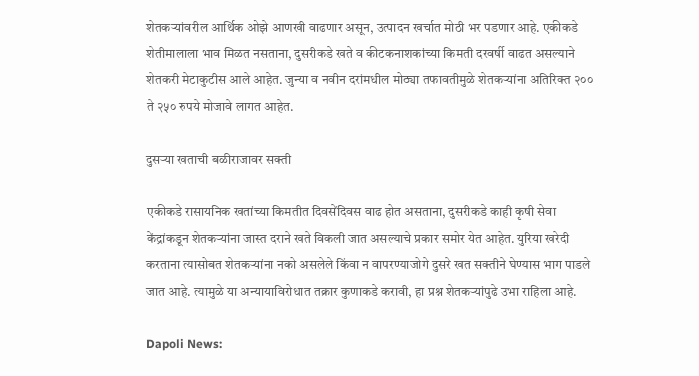शेतकऱ्यांवरील आर्थिक ओझे आणखी वाढणार असून, उत्पादन खर्चात मोठी भर पडणार आहे. एकीकडे शेतीमालाला भाव मिळत नसताना, दुसरीकडे खते व कीटकनाशकांच्या किमती दरवर्षी वाढत असल्याने शेतकरी मेटाकुटीस आले आहेत. जुन्या व नवीन दरांमधील मोठ्या तफावतीमुळे शेतकऱ्यांना अतिरिक्त २०० ते २५० रुपये मोजावे लागत आहेत.

दुसऱ्या खताची बळीराजावर सक्ती

एकीकडे रासायनिक खतांच्या किमतीत दिवसेंदिवस वाढ होत असताना, दुसरीकडे काही कृषी सेवा केंद्रांकडून शेतकऱ्यांना जास्त दराने खते विकली जात असल्याचे प्रकार समोर येत आहेत. युरिया खरेदी करताना त्यासोबत शेतकऱ्यांना नको असलेले किंवा न वापरण्याजोगे दुसरे खत सक्तीने घेण्यास भाग पाडले जात आहे. त्यामुळे या अन्यायाविरोधात तक्रार कुणाकडे करावी, हा प्रश्न शेतकऱ्यांपुढे उभा राहिला आहे.

Dapoli News: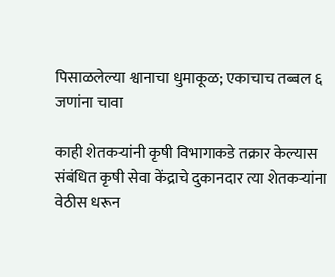पिसाळलेल्या श्वानाचा धुमाकूळ; एकाचाच तब्बल ६ जणांना चावा

काही शेतकऱ्यांनी कृषी विभागाकडे तक्रार केल्यास संबंधित कृषी सेवा केंद्राचे दुकानदार त्या शेतकऱ्यांना वेठीस धरून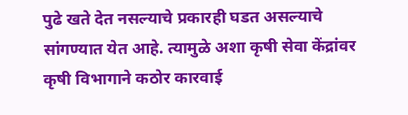पुढे खते देत नसल्याचे प्रकारही घडत असल्याचे सांगण्यात येत आहे. त्यामुळे अशा कृषी सेवा केंद्रांवर कृषी विभागाने कठोर कारवाई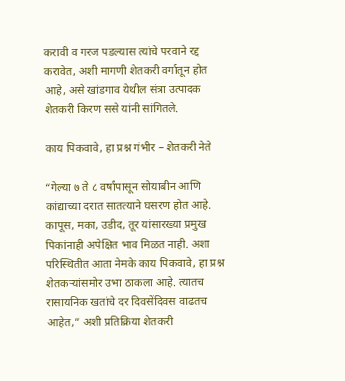करावी व गरज पडल्यास त्यांचे परवाने रद्द करावेत, अशी मागणी शेतकरी वर्गातून होत आहे, असे खांडगाव येथील संत्रा उत्पादक शेतकरी किरण ससे यांनी सांगितले.

काय पिकवावे, हा प्रश्न गंभीर – शेतकरी नेते

“गेल्या ७ ते ८ वर्षांपासून सोयाबीन आणि कांद्याच्या दरात सातत्याने घसरण होत आहे. कापूस, मका, उडीद, तूर यांसारख्या प्रमुख पिकांनाही अपेक्षित भाव मिळत नाही. अशा परिस्थितीत आता नेमके काय पिकवावे, हा प्रश्न शेतकऱ्यांसमोर उभा ठाकला आहे. त्यातच रासायनिक खतांचे दर दिवसेंदिवस वाढतच आहेत,” अशी प्रतिक्रिया शेतकरी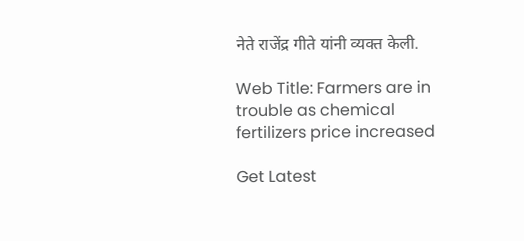नेते राजेंद्र गीते यांनी व्यक्त केली.

Web Title: Farmers are in trouble as chemical fertilizers price increased

Get Latest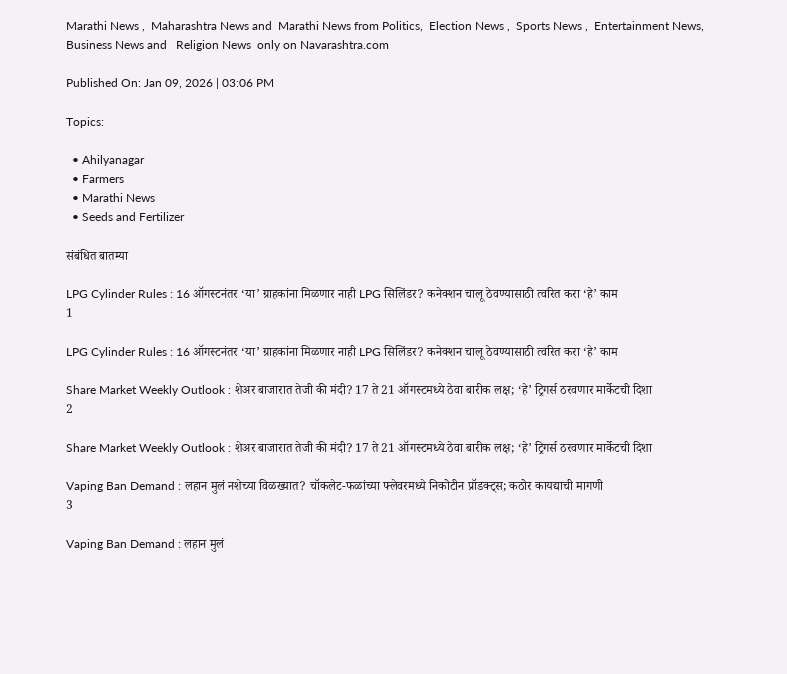Marathi News ,  Maharashtra News and  Marathi News from Politics,  Election News ,  Sports News ,  Entertainment News,  Business News and   Religion News  only on Navarashtra.com

Published On: Jan 09, 2026 | 03:06 PM

Topics:

  • Ahilyanagar
  • Farmers
  • Marathi News
  • Seeds and Fertilizer

संबंधित बातम्या

LPG Cylinder Rules : 16 ऑगस्टनंतर ‘या’ ग्राहकांना मिळणार नाही LPG सिलिंडर? कनेक्शन चालू ठेवण्यासाठी त्वरित करा ‘हे’ काम
1

LPG Cylinder Rules : 16 ऑगस्टनंतर ‘या’ ग्राहकांना मिळणार नाही LPG सिलिंडर? कनेक्शन चालू ठेवण्यासाठी त्वरित करा ‘हे’ काम

Share Market Weekly Outlook : शेअर बाजारात तेजी की मंदी? 17 ते 21 ऑगस्टमध्ये ठेवा बारीक लक्ष; ‘हे’ ट्रिगर्स ठरवणार मार्केटची दिशा
2

Share Market Weekly Outlook : शेअर बाजारात तेजी की मंदी? 17 ते 21 ऑगस्टमध्ये ठेवा बारीक लक्ष; ‘हे’ ट्रिगर्स ठरवणार मार्केटची दिशा

Vaping Ban Demand : लहान मुलं नशेच्या विळख्यात? चॉकलेट-फळांच्या फ्लेवरमध्ये निकोटीन प्रॉडक्ट्स; कठोर कायद्याची मागणी
3

Vaping Ban Demand : लहान मुलं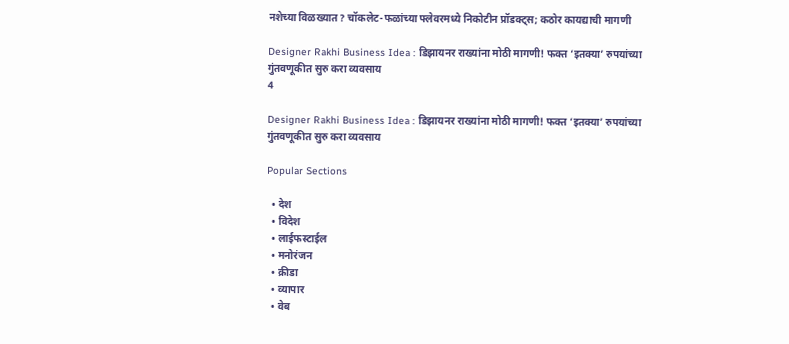नशेच्या विळख्यात? चॉकलेट-फळांच्या फ्लेवरमध्ये निकोटीन प्रॉडक्ट्स; कठोर कायद्याची मागणी

Designer Rakhi Business Idea : डिझायनर राख्यांना मोठी मागणी! फक्त ‘इतक्या’ रुपयांच्या गुंतवणूकीत सुरु करा व्यवसाय
4

Designer Rakhi Business Idea : डिझायनर राख्यांना मोठी मागणी! फक्त ‘इतक्या’ रुपयांच्या गुंतवणूकीत सुरु करा व्यवसाय

Popular Sections

  • देश
  • विदेश
  • लाईफस्टाईल
  • मनोरंजन
  • क्रीडा
  • व्यापार
  • वेब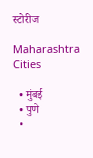स्टोरीज

Maharashtra Cities

  • मुंबई
  • पुणे
  •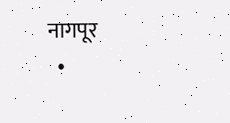नागपूर
  •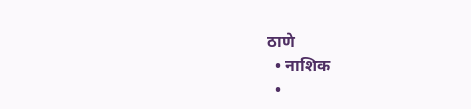ठाणे
  • नाशिक
  •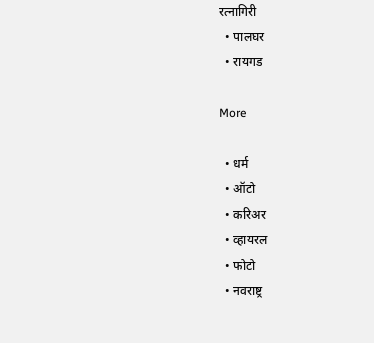रत्नागिरी
  • पालघर
  • रायगड

More

  • धर्म
  • ऑटो
  • करिअर
  • व्हायरल
  • फोटो
  • नवराष्ट्र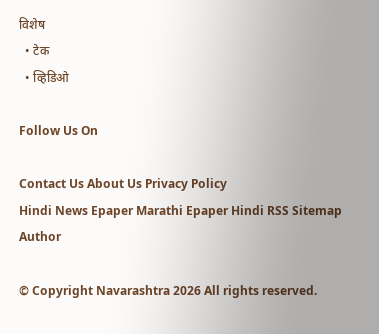विशेष
  • टेक
  • व्हिडिओ

Follow Us On

Contact Us About Us Privacy Policy
Hindi News Epaper Marathi Epaper Hindi RSS Sitemap Author

© Copyright Navarashtra 2026 All rights reserved.